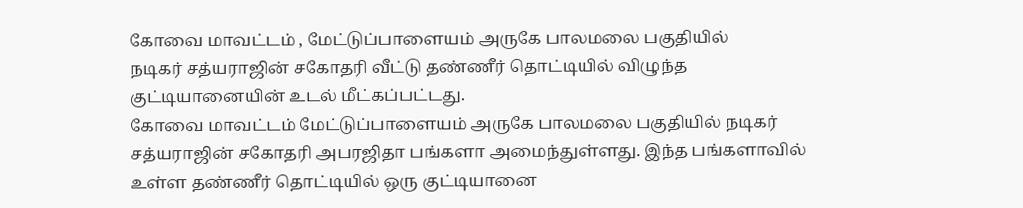கோவை மாவட்டம் , மேட்டுப்பாளையம் அருகே பாலமலை பகுதியில்
நடிகர் சத்யராஜின் சகோதரி வீட்டு தண்ணீர் தொட்டியில் விழுந்த
குட்டியானையின் உடல் மீட்கப்பட்டது.
கோவை மாவட்டம் மேட்டுப்பாளையம் அருகே பாலமலை பகுதியில் நடிகர்
சத்யராஜின் சகோதரி அபரஜிதா பங்களா அமைந்துள்ளது. இந்த பங்களாவில்
உள்ள தண்ணீர் தொட்டியில் ஒரு குட்டியானை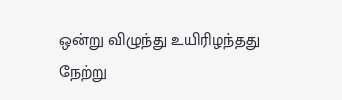ஒன்று விழுந்து உயிரிழந்தது
நேற்று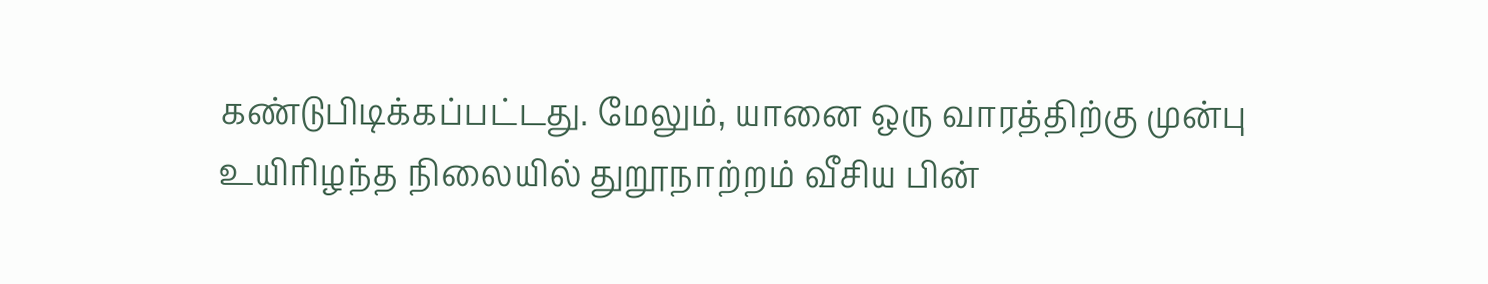கண்டுபிடிக்கப்பட்டது. மேலும், யானை ஒரு வாரத்திற்கு முன்பு
உயிரிழந்த நிலையில் துறூநாற்றம் வீசிய பின்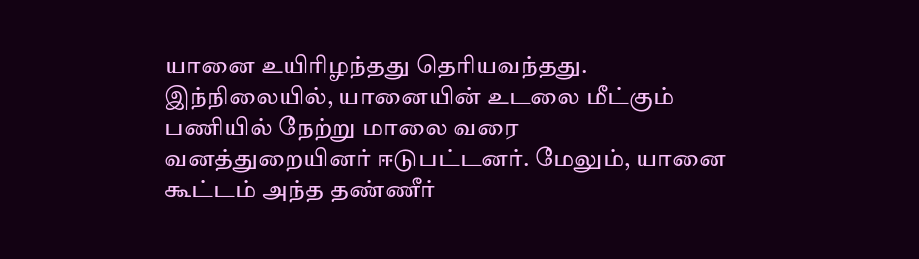யானை உயிரிழந்தது தெரியவந்தது.
இந்நிலையில், யானையின் உடலை மீட்கும் பணியில் நேற்று மாலை வரை
வனத்துறையினர் ஈடுபட்டனர். மேலும், யானை கூட்டம் அந்த தண்ணீர்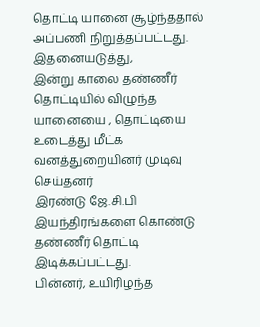தொட்டி யானை சூழ்ந்ததால் அப்பணி நிறுத்தப்பட்டது. இதனையடுத்து,
இன்று காலை தண்ணீர் தொட்டியில் விழுந்த யானையை , தொட்டியை
உடைத்து மீட்க வனத்துறையினர் முடிவு செய்தனர்
இரண்டு ஜே.சி.பி இயந்திரங்களை கொண்டு தண்ணீர் தொட்டி இடிக்கப்பட்டது.
பின்னர், உயிரிழந்த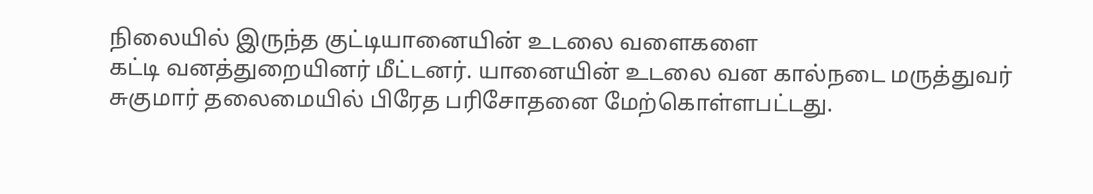நிலையில் இருந்த குட்டியானையின் உடலை வளைகளை
கட்டி வனத்துறையினர் மீட்டனர். யானையின் உடலை வன கால்நடை மருத்துவர்
சுகுமார் தலைமையில் பிரேத பரிசோதனை மேற்கொள்ளபட்டது.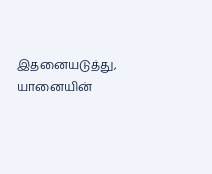இதனையடுத்து,
யானையின்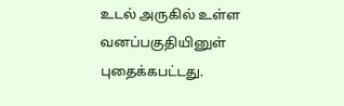உடல் அருகில் உள்ள வனப்பகுதியினுள் புதைக்கபட்டது.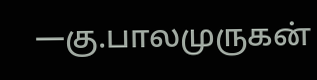—கு.பாலமுருகன்